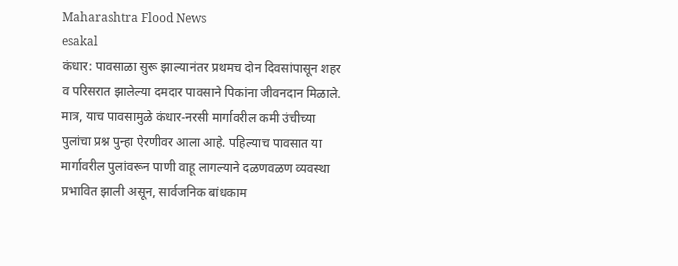Maharashtra Flood News
esakal
कंधार: पावसाळा सुरू झाल्यानंतर प्रथमच दोन दिवसांपासून शहर व परिसरात झालेल्या दमदार पावसाने पिकांना जीवनदान मिळाले. मात्र, याच पावसामुळे कंधार-नरसी मार्गावरील कमी उंचीच्या पुलांचा प्रश्न पुन्हा ऐरणीवर आला आहे. पहिल्याच पावसात या मार्गावरील पुलांवरून पाणी वाहू लागल्याने दळणवळण व्यवस्था प्रभावित झाली असून, सार्वजनिक बांधकाम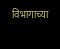विभागाच्या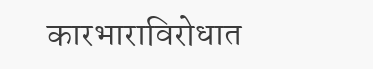कारभाराविरोधात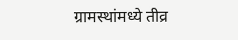ग्रामस्थांमध्ये तीव्र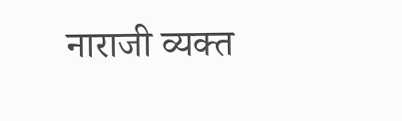नाराजी व्यक्त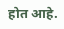होत आहे.